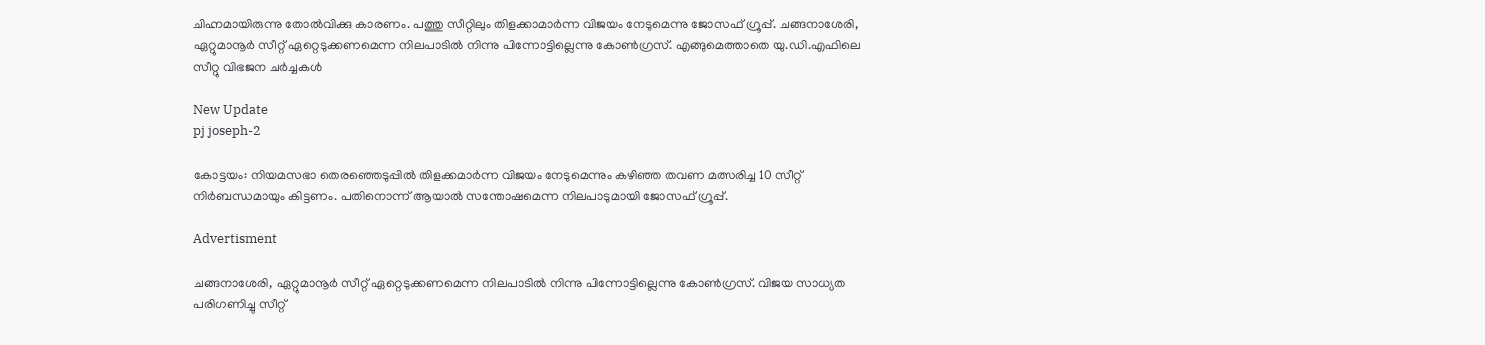ചിഹ്നമായിരുന്നു തോല്‍വിക്കു കാരണം. പത്തു സീറ്റിലും തിളക്കാമാര്‍ന്ന വിജയം നേടുമെന്നു ജോസഫ് ഗ്രൂപ്പ്. ചങ്ങനാശേരി, ഏറ്റുമാനൂര്‍ സീറ്റ് ഏറ്റെടുക്കണമെന്ന നിലപാടില്‍ നിന്നു പിന്നോട്ടില്ലെന്നു കോണ്‍ഗ്രസ്. എങ്ങുമെത്താതെ യു.ഡി.എഫിലെ സീറ്റു വിഭജന ചര്‍ച്ചകള്‍

New Update
pj joseph-2

കോട്ടയം: നിയമസഭാ തെരഞ്ഞെടുപ്പില്‍ തിളക്കമാര്‍ന്ന വിജയം നേടുമെന്നും കഴിഞ്ഞ തവണ മത്സരിച്ച 10 സീറ്റ് നിര്‍ബന്ധമായും കിട്ടണം. പതിനൊന്ന് ആയാല്‍ സന്തോഷമെന്ന നിലപാടുമായി ജോസഫ് ഗ്രൂപ്പ്.

Advertisment

ചങ്ങനാശേരി, ഏറ്റുമാനൂര്‍ സീറ്റ് ഏറ്റെടുക്കണമെന്ന നിലപാടില്‍ നിന്നു പിന്നോട്ടില്ലെന്നു കോണ്‍ഗ്രസ്. വിജയ സാധ്യത പരിഗണിച്ചു സീറ്റ്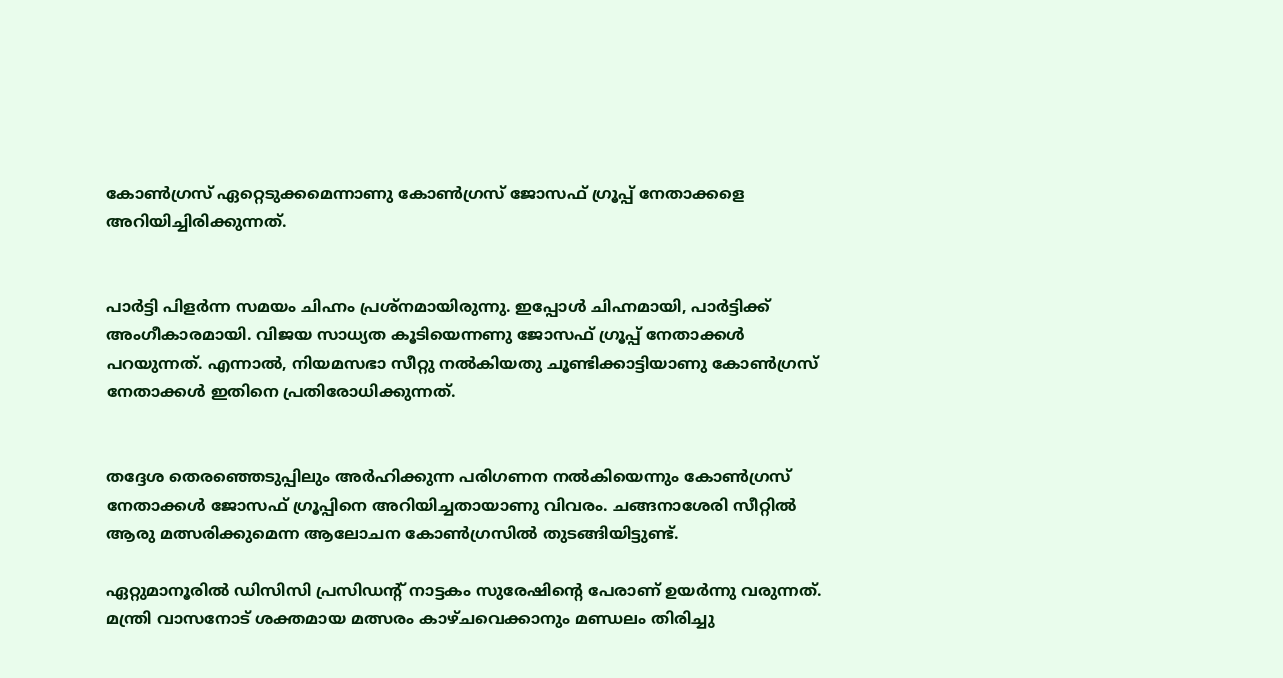കോണ്‍ഗ്രസ് ഏറ്റെടുക്കമെന്നാണു കോണ്‍ഗ്രസ് ജോസഫ് ഗ്രൂപ്പ് നേതാക്കളെ അറിയിച്ചിരിക്കുന്നത്.


പാര്‍ട്ടി പിളര്‍ന്ന സമയം ചിഹ്നം പ്രശ്‌നമായിരുന്നു. ഇപ്പോള്‍ ചിഹ്നമായി, പാര്‍ട്ടിക്ക് അംഗീകാരമായി. വിജയ സാധ്യത കൂടിയെന്നണു ജോസഫ് ഗ്രൂപ്പ് നേതാക്കള്‍ പറയുന്നത്. എന്നാല്‍, നിയമസഭാ സീറ്റു നല്‍കിയതു ചൂണ്ടിക്കാട്ടിയാണു കോണ്‍ഗ്രസ് നേതാക്കള്‍ ഇതിനെ പ്രതിരോധിക്കുന്നത്.


തദ്ദേശ തെരഞ്ഞെടുപ്പിലും അര്‍ഹിക്കുന്ന പരിഗണന നല്‍കിയെന്നും കോണ്‍ഗ്രസ് നേതാക്കള്‍ ജോസഫ് ഗ്രൂപ്പിനെ അറിയിച്ചതായാണു വിവരം. ചങ്ങനാശേരി സീറ്റില്‍ ആരു മത്സരിക്കുമെന്ന ആലോചന കോണ്‍ഗ്രസില്‍ തുടങ്ങിയിട്ടുണ്ട്.

ഏറ്റുമാനൂരില്‍ ഡിസിസി പ്രസിഡന്റ് നാട്ടകം സുരേഷിന്റെ പേരാണ് ഉയര്‍ന്നു വരുന്നത്. മന്ത്രി വാസനോട് ശക്തമായ മത്സരം കാഴ്ചവെക്കാനും മണ്ഡലം തിരിച്ചു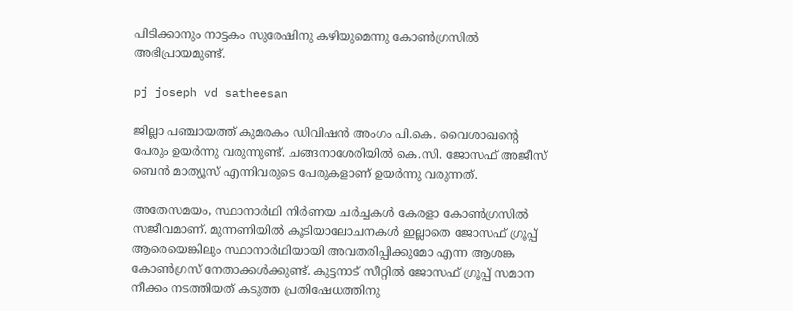പിടിക്കാനും നാട്ടകം സുരേഷിനു കഴിയുമെന്നു കോണ്‍ഗ്രസില്‍ അഭിപ്രായമുണ്ട്.

pj joseph vd satheesan

ജില്ലാ പഞ്ചായത്ത് കുമരകം ഡിവിഷന്‍ അംഗം പി.കെ. വൈശാഖന്റെ  പേരും ഉയര്‍ന്നു വരുന്നുണ്ട്. ചങ്ങനാശേരിയില്‍ കെ.സി. ജോസഫ് അജീസ് ബെന്‍ മാത്യൂസ് എന്നിവരുടെ പേരുകളാണ് ഉയര്‍ന്നു വരുന്നത്.

അതേസമയം, സ്ഥാനാര്‍ഥി നിര്‍ണയ ചര്‍ച്ചകള്‍ കേരളാ കോണ്‍ഗ്രസില്‍ സജീവമാണ്. മുന്നണിയില്‍ കൂടിയാലോചനകള്‍ ഇല്ലാതെ ജോസഫ് ഗ്രൂപ്പ് ആരെയെങ്കിലും സ്ഥാനാര്‍ഥിയായി അവതരിപ്പിക്കുമോ എന്ന ആശങ്ക കോണ്‍ഗ്രസ് നേതാക്കള്‍ക്കുണ്ട്. കുട്ടനാട് സീറ്റില്‍ ജോസഫ് ഗ്രൂപ്പ് സമാന നീക്കം നടത്തിയത് കടുത്ത പ്രതിഷേധത്തിനു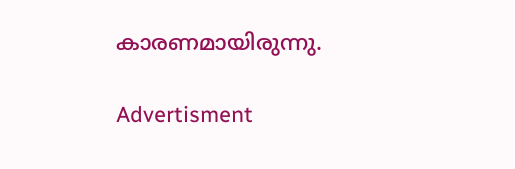കാരണമായിരുന്നു.

Advertisment